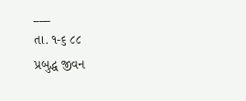___
તા. ૧-૬ ૮૮
પ્રબુદ્ધ જીવન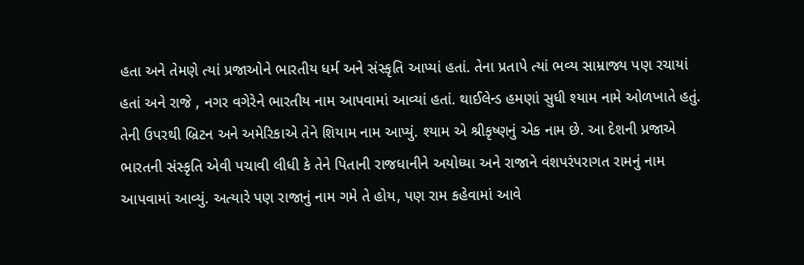હતા અને તેમણે ત્યાં પ્રજાઓને ભારતીય ધર્મ અને સંસ્કૃતિ આપ્યાં હતાં. તેના પ્રતાપે ત્યાં ભવ્ય સામ્રાજ્ય પણ રચાયાં હતાં અને રાજે , નગર વગેરેને ભારતીય નામ આપવામાં આવ્યાં હતાં. થાઈલેન્ડ હમણાં સુધી શ્યામ નામે ઓળખાતે હતું. તેની ઉપરથી બ્રિટન અને અમેરિકાએ તેને શિયામ નામ આપ્યું. શ્યામ એ શ્રીકૃષ્ણનું એક નામ છે. આ દેશની પ્રજાએ ભારતની સંસ્કૃતિ એવી પચાવી લીધી કે તેને પિતાની રાજધાનીને અયોધ્યા અને રાજાને વંશપરંપરાગત રામનું નામ આપવામાં આવ્યું. અત્યારે પણ રાજાનું નામ ગમે તે હોય, પણ રામ કહેવામાં આવે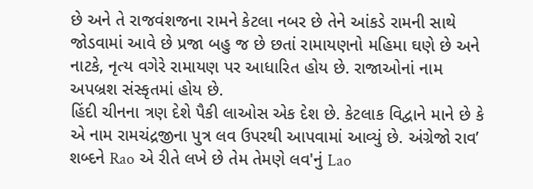છે અને તે રાજવંશજના રામને કેટલા નબર છે તેને આંકડે રામની સાથે જોડવામાં આવે છે પ્રજા બહુ જ છે છતાં રામાયણનો મહિમા ઘણે છે અને નાટકે, નૃત્ય વગેરે રામાયણ પર આધારિત હોય છે. રાજાઓનાં નામ અપબ્રશ સંસ્કૃતમાં હોય છે.
હિંદી ચીનના ત્રણ દેશે પૈકી લાઓસ એક દેશ છે. કેટલાક વિદ્વાને માને છે કે એ નામ રામચંદ્રજીના પુત્ર લવ ઉપરથી આપવામાં આવ્યું છે. અંગ્રેજો રાવ’ શબ્દને Rao એ રીતે લખે છે તેમ તેમણે લવ'નું Lao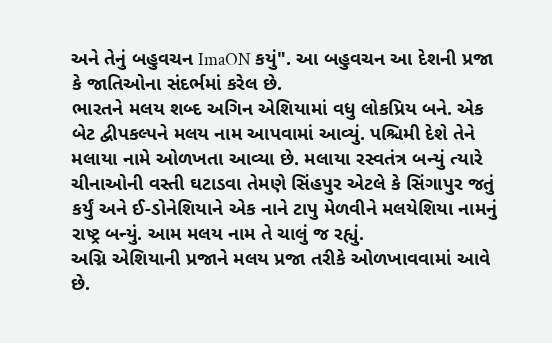અને તેનું બહુવચન ImaON કયું". આ બહુવચન આ દેશની પ્રજા કે જાતિઓના સંદર્ભમાં કરેલ છે.
ભારતને મલય શબ્દ અગિન એશિયામાં વધુ લોકપ્રિય બને. એક બેટ દ્વીપકલ્પને મલય નામ આપવામાં આવ્યું. પશ્ચિમી દેશે તેને મલાયા નામે ઓળખતા આવ્યા છે. મલાયા રસ્વતંત્ર બન્યું ત્યારે ચીનાઓની વસ્તી ઘટાડવા તેમણે સિંહપુર એટલે કે સિંગાપુર જતું કર્યું અને ઈ-ડોનેશિયાને એક નાને ટાપુ મેળવીને મલયેશિયા નામનું રાષ્ટ્ર બન્યું. આમ મલય નામ તે ચાલું જ રહ્યું.
અગ્નિ એશિયાની પ્રજાને મલય પ્રજા તરીકે ઓળખાવવામાં આવે છે.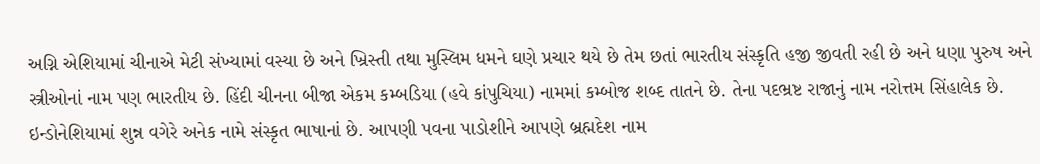અગ્નિ એશિયામાં ચીનાએ મેટી સંખ્યામાં વસ્યા છે અને ખ્રિસ્તી તથા મુસ્લિમ ધમને ઘણે પ્રચાર થયે છે તેમ છતાં ભારતીય સંસ્કૃતિ હજી જીવતી રહી છે અને ધણા પુરુષ અને સ્ત્રીઓનાં નામ પણ ભારતીય છે. હિંદી ચીનના બીજા એકમ કમ્બડિયા (હવે કાંપુચિયા) નામમાં કમ્બોજ શબ્દ તાતને છે. તેના પદભ્રષ્ટ રાજાનું નામ નરોત્તમ સિંહાલેક છે. ઇન્ડોનેશિયામાં શુન્ન વગેરે અનેક નામે સંસ્કૃત ભાષાનાં છે. આપણી પવના પાડોશીને આપણે બ્રહ્મદેશ નામ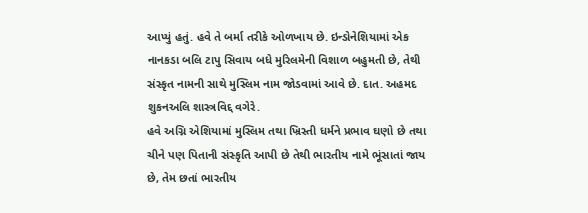આપ્યું હતું. હવે તે બર્મા તરીકે ઓળખાય છે. ઇન્ડોનેશિયામાં એક નાનકડા બલિ ટાપુ સિવાય બધે મુરિલમેની વિશાળ બહુમતી છે, તેથી સંસ્કૃત નામની સાથે મુસ્લિમ નામ જોડવામાં આવે છે. દાત. અહમદ શુકનઅલિ શાસ્ત્રવિદ્દ વગેરે.
હવે અગ્નિ એશિયામાં મુસ્લિમ તથા ખ્રિસ્તી ધર્મને પ્રભાવ ઘણો છે તથા ચીને પણ પિતાની સંસ્કૃતિ આપી છે તેથી ભારતીય નામે ભૂંસાતાં જાય છે, તેમ છતાં ભારતીય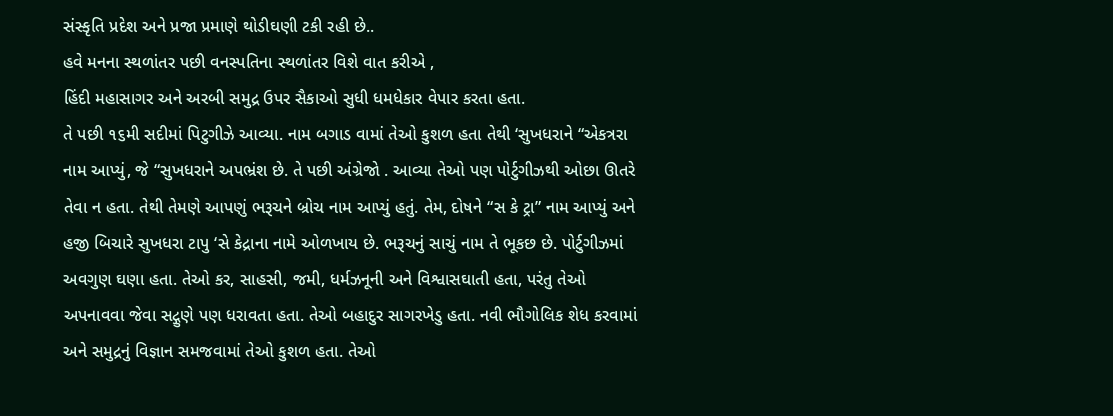સંસ્કૃતિ પ્રદેશ અને પ્રજા પ્રમાણે થોડીઘણી ટકી રહી છે..
હવે મનના સ્થળાંતર પછી વનસ્પતિના સ્થળાંતર વિશે વાત કરીએ ,
હિંદી મહાસાગર અને અરબી સમુદ્ર ઉપર સૈકાઓ સુધી ધમધેકાર વેપાર કરતા હતા.
તે પછી ૧૬મી સદીમાં પિટુગીઝે આવ્યા. નામ બગાડ વામાં તેઓ કુશળ હતા તેથી ‘સુખધરાને “એકત્રરા નામ આપ્યું, જે “સુખધરાને અપભ્રંશ છે. તે પછી અંગ્રેજો . આવ્યા તેઓ પણ પોર્ટુગીઝથી ઓછા ઊતરે તેવા ન હતા. તેથી તેમણે આપણું ભરૂચને બ્રોચ નામ આપ્યું હતું. તેમ, દોષને “સ કે ટ્રા” નામ આપ્યું અને હજી બિચારે સુખધરા ટાપુ ‘સે કેદ્રાના નામે ઓળખાય છે. ભરૂચનું સાચું નામ તે ભૂકછ છે. પોર્ટુગીઝમાં અવગુણ ઘણા હતા. તેઓ કર, સાહસી, જમી, ધર્મઝનૂની અને વિશ્વાસઘાતી હતા, પરંતુ તેઓ અપનાવવા જેવા સદ્ગુણે પણ ધરાવતા હતા. તેઓ બહાદુર સાગરખેડુ હતા. નવી ભૌગોલિક શેધ કરવામાં અને સમુદ્રનું વિજ્ઞાન સમજવામાં તેઓ કુશળ હતા. તેઓ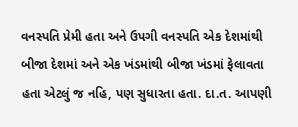વનસ્પતિ પ્રેમી હતા અને ઉપગી વનસ્પતિ એક દેશમાંથી બીજા દેશમાં અને એક ખંડમાંથી બીજા ખંડમાં ફેલાવતા હતા એટલું જ નહિ, પણ સુધારતા હતા. દા.ત. આપણી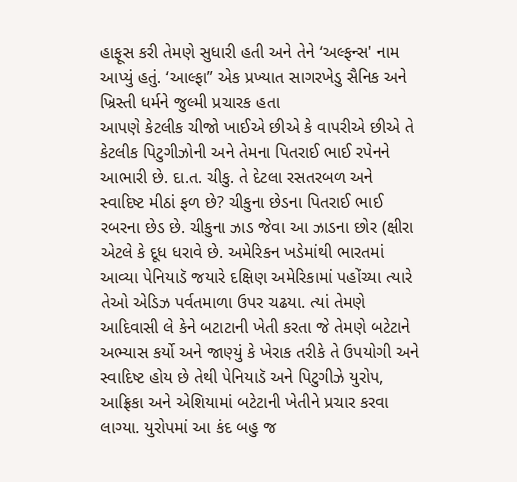હાફૂસ કરી તેમણે સુધારી હતી અને તેને ‘અલ્ફન્સ' નામ આપ્યું હતું. ‘આલ્ફા” એક પ્રખ્યાત સાગરખેડુ સૈનિક અને ખ્રિસ્તી ધર્મને જુલ્મી પ્રચારક હતા
આપણે કેટલીક ચીજો ખાઈએ છીએ કે વાપરીએ છીએ તે કેટલીક પિટુગીઝોની અને તેમના પિતરાઈ ભાઈ રપેનને આભારી છે. દા.ત. ચીકુ. તે દેટલા રસતરબળ અને સ્વાદિષ્ટ મીઠાં ફળ છે? ચીકુના છેડના પિતરાઈ ભાઈ રબરના છેડ છે. ચીકુના ઝાડ જેવા આ ઝાડના છોર (ક્ષીરા એટલે કે દૂધ ધરાવે છે. અમેરિકન ખડેમાંથી ભારતમાં આવ્યા પેનિયાડૅ જયારે દક્ષિણ અમેરિકામાં પહોંચ્યા ત્યારે તેઓ એડિઝ પર્વતમાળા ઉપર ચઢયા. ત્યાં તેમણે આદિવાસી લે કેને બટાટાની ખેતી કરતા જે તેમણે બટેટાને અભ્યાસ કર્યો અને જાણ્યું કે ખેરાક તરીકે તે ઉપયોગી અને સ્વાદિષ્ટ હોય છે તેથી પેનિયાડૅ અને પિટુગીઝે યુરોપ, આફ્રિકા અને એશિયામાં બટેટાની ખેતીને પ્રચાર કરવા લાગ્યા. યુરોપમાં આ કંદ બહુ જ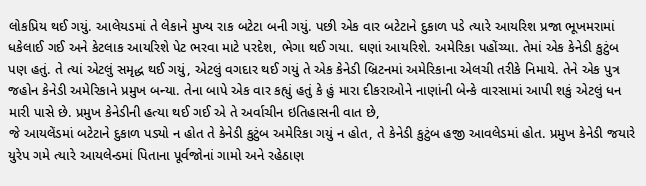લોકપ્રિય થઈ ગયું. આલેયડમાં તે લેકાને મુખ્ય રાક બટેટા બની ગયું. પછી એક વાર બટેટાને દુકાળ પડે ત્યારે આયરિશ પ્રજા ભૂખમરામાં ધકેલાઈ ગઈ અને કેટલાક આયરિશે પેટ ભરવા માટે પરદેશ, ભેગા થઈ ગયા. ઘણાં આયરિશે. અમેરિકા પહોંચ્યા. તેમાં એક કેનેડી કુટુંબ પણ હતું. તે ત્યાં એટલું સમૃદ્ધ થઈ ગયું, એટલું વગદાર થઈ ગયું તે એક કેનેડી બ્રિટનમાં અમેરિકાના એલચી તરીકે નિમાયે. તેને એક પુત્ર જહોન કેનેડી અમેરિકાને પ્રમુખ બન્યા. તેના બાપે એક વાર કહ્યું હતું કે હું મારા દીકરાઓને નાણાંની બેન્કે વારસામાં આપી શકું એટલું ધન મારી પાસે છે. પ્રમુખ કેનેડીની હત્યા થઈ ગઈ એ તે અર્વાચીન ઇતિહાસની વાત છે,
જે આયલેંડમાં બટેટાને દુકાળ પડ્યો ન હોત તે કેનેડી કુટુંબ અમેરિકા ગયું ન હોત, તે કેનેડી કુટુંબ હજી આવલેડમાં હોત. પ્રમુખ કેનેડી જયારે યુરેપ ગમે ત્યારે આયલેન્ડમાં પિતાના પૂર્વજોનાં ગામો અને રહેઠાણ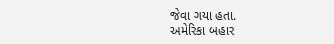જેવા ગયા હતા.
અમેરિકા બહાર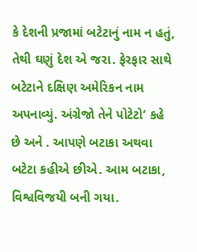કે દેશની પ્રજામાં બટેટાનું નામ ન હતું, તેથી ઘણું દેશ એ જરા. ફેરફાર સાથે બટેટાને દક્ષિણ અમેરિકન નામ અપનાવ્યું. અંગ્રેજો તેને પોટેટો’ કહે છે અને . આપણે બટાકા અથવા બટેટા કહીએ છીએ. આમ બટાકા, વિશ્વવિજયી બની ગયા.